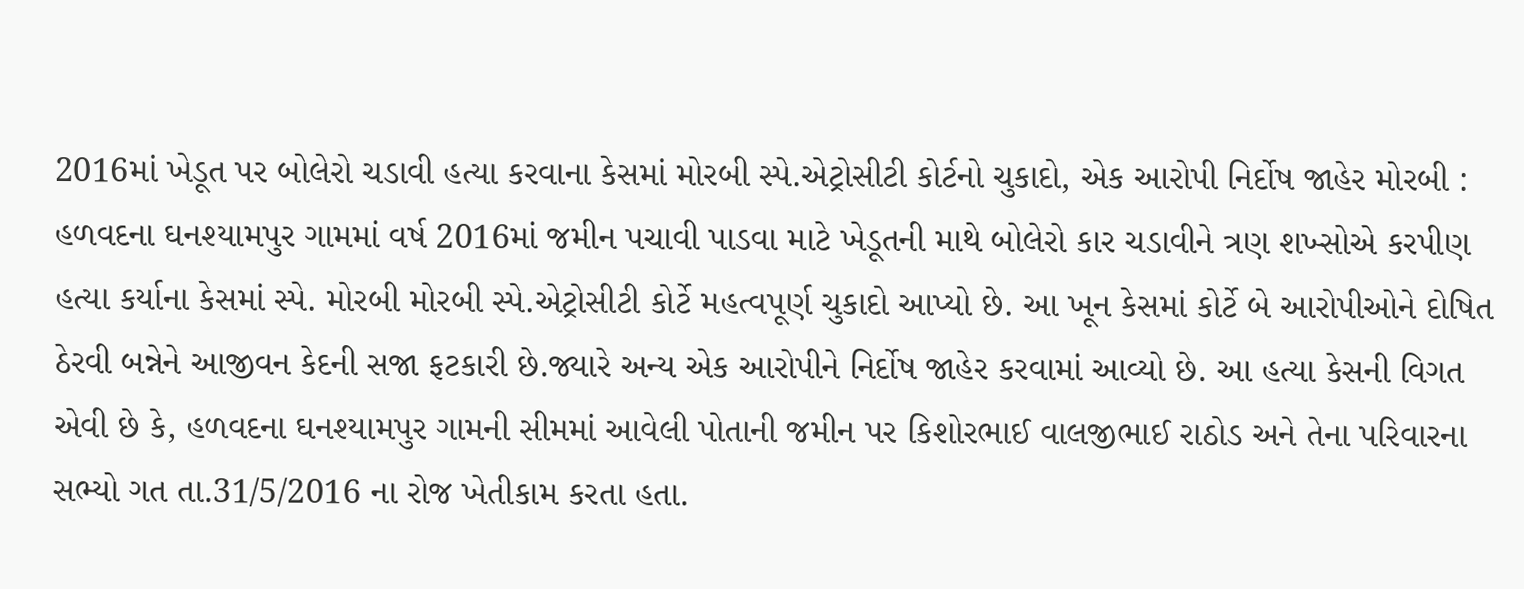2016માં ખેડૂત પર બોલેરો ચડાવી હત્યા કરવાના કેસમાં મોરબી સ્પે.એટ્રોસીટી કોર્ટનો ચુકાદો, એક આરોપી નિર્દોષ જાહેર મોરબી : હળવદના ઘનશ્યામપુર ગામમાં વર્ષ 2016માં જમીન પચાવી પાડવા માટે ખેડૂતની માથે બોલેરો કાર ચડાવીને ત્રણ શખ્સોએ કરપીણ હત્યા કર્યાના કેસમાં સ્પે. મોરબી મોરબી સ્પે.એટ્રોસીટી કોર્ટે મહત્વપૂર્ણ ચુકાદો આપ્યો છે. આ ખૂન કેસમાં કોર્ટે બે આરોપીઓને દોષિત ઠેરવી બન્નેને આજીવન કેદની સજા ફટકારી છે.જ્યારે અન્ય એક આરોપીને નિર્દોષ જાહેર કરવામાં આવ્યો છે. આ હત્યા કેસની વિગત એવી છે કે, હળવદના ઘનશ્યામપુર ગામની સીમમાં આવેલી પોતાની જમીન પર કિશોરભાઈ વાલજીભાઈ રાઠોડ અને તેના પરિવારના સભ્યો ગત તા.31/5/2016 ના રોજ ખેતીકામ કરતા હતા.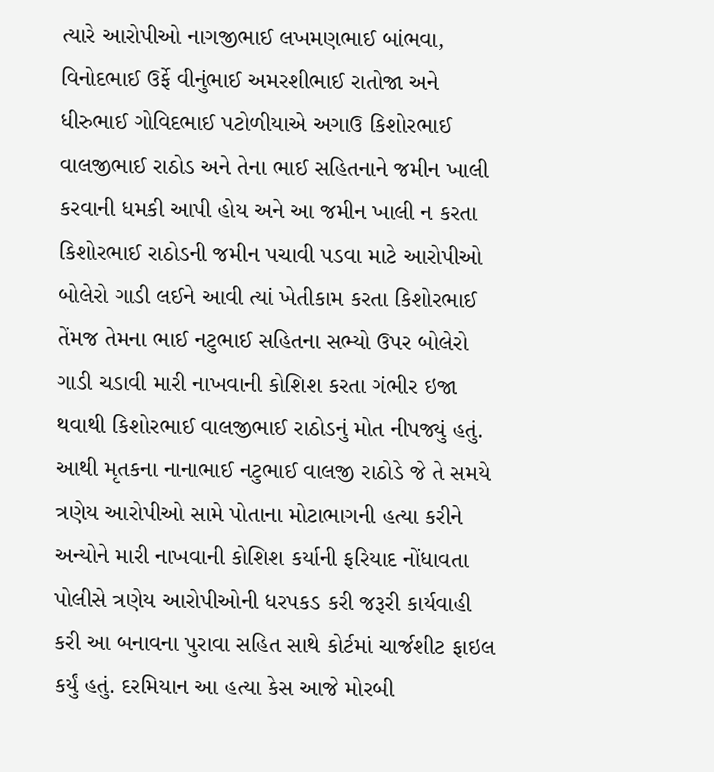ત્યારે આરોપીઓ નાગજીભાઈ લખમણભાઈ બાંભવા, વિનોદભાઈ ઉર્ફે વીનુંભાઈ અમરશીભાઈ રાતોજા અને ધીરુભાઈ ગોવિદભાઈ પટોળીયાએ અગાઉ કિશોરભાઈ વાલજીભાઈ રાઠોડ અને તેના ભાઈ સહિતનાને જમીન ખાલી કરવાની ધમકી આપી હોય અને આ જમીન ખાલી ન કરતા કિશોરભાઈ રાઠોડની જમીન પચાવી પડવા માટે આરોપીઓ બોલેરો ગાડી લઈને આવી ત્યાં ખેતીકામ કરતા કિશોરભાઈ તેંમજ તેમના ભાઈ નટુભાઈ સહિતના સભ્યો ઉપર બોલેરો ગાડી ચડાવી મારી નાખવાની કોશિશ કરતા ગંભીર ઇજા થવાથી કિશોરભાઈ વાલજીભાઈ રાઠોડનું મોત નીપજ્યું હતું. આથી મૃતકના નાનાભાઈ નટુભાઈ વાલજી રાઠોડે જે તે સમયે ત્રણેય આરોપીઓ સામે પોતાના મોટાભાગની હત્યા કરીને અન્યોને મારી નાખવાની કોશિશ કર્યાની ફરિયાદ નોંધાવતા પોલીસે ત્રણેય આરોપીઓની ધરપકડ કરી જરૂરી કાર્યવાહી કરી આ બનાવના પુરાવા સહિત સાથે કોર્ટમાં ચાર્જશીટ ફાઇલ કર્યું હતું. દરમિયાન આ હત્યા કેસ આજે મોરબી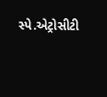સ્પે.એટ્રોસીટી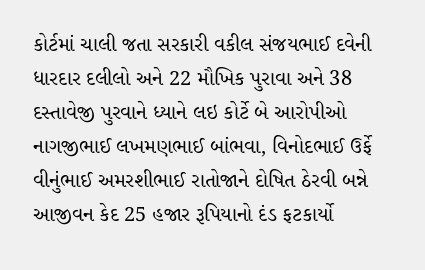કોર્ટમાં ચાલી જતા સરકારી વકીલ સંજયભાઈ દવેની ધારદાર દલીલો અને 22 મૌખિક પુરાવા અને 38 દસ્તાવેજી પુરવાને ધ્યાને લઇ કોર્ટે બે આરોપીઓ નાગજીભાઈ લખમણભાઈ બાંભવા, વિનોદભાઈ ઉર્ફે વીનુંભાઈ અમરશીભાઈ રાતોજાને દોષિત ઠેરવી બન્ને આજીવન કેદ 25 હજાર રૂપિયાનો દંડ ફટકાર્યો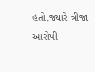હતો.જ્યારે ત્રીજા આરોપી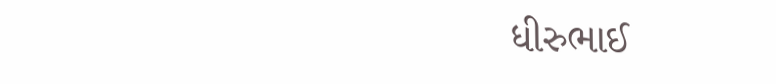ધીરુભાઈ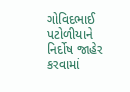ગોવિદભાઈ પટોળીયાને નિર્દોષ જાહેર કરવામાં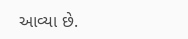આવ્યા છે.